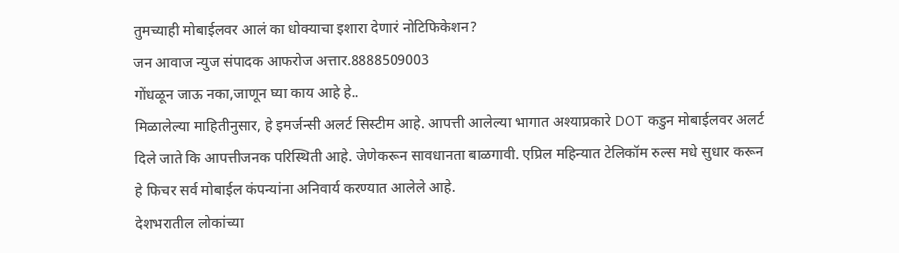तुमच्याही मोबाईलवर आलं का धोक्याचा इशारा देणारं नोटिफिकेशन?
जन आवाज न्युज संपादक आफरोज अत्तार.8888509003
गोंधळून जाऊ नका,जाणून घ्या काय आहे हे..
मिळालेल्या माहितीनुसार, हे इमर्जन्सी अलर्ट सिस्टीम आहे. आपत्ती आलेल्या भागात अश्याप्रकारे DOT कडुन मोबाईलवर अलर्ट दिले जाते कि आपत्तीजनक परिस्थिती आहे. जेणेकरून सावधानता बाळगावी. एप्रिल महिन्यात टेलिकॉम रुल्स मधे सुधार करून हे फिचर सर्व मोबाईल कंपन्यांना अनिवार्य करण्यात आलेले आहे.
देशभरातील लोकांच्या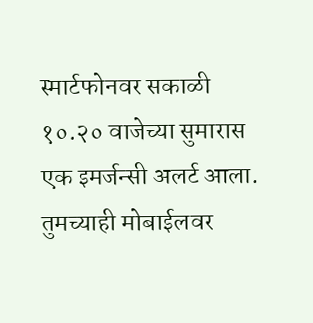स्मार्टफोनवर सकाळी १०.२० वाजेच्या सुमारास एक इमर्जन्सी अलर्ट आला. तुमच्याही मोबाईलवर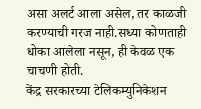असा अलर्ट आला असेल, तर काळजी करण्याची गरज नाही.सध्या कोणताही धोका आलेला नसून, ही केवळ एक चाचणी होती.
केंद्र सरकारच्या टेलिकम्युनिकेशन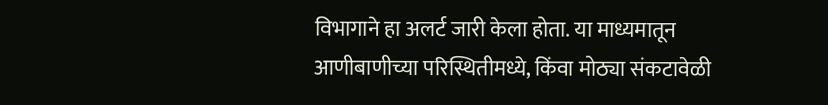विभागाने हा अलर्ट जारी केला होता. या माध्यमातून आणीबाणीच्या परिस्थितीमध्ये, किंवा मोठ्या संकटावेळी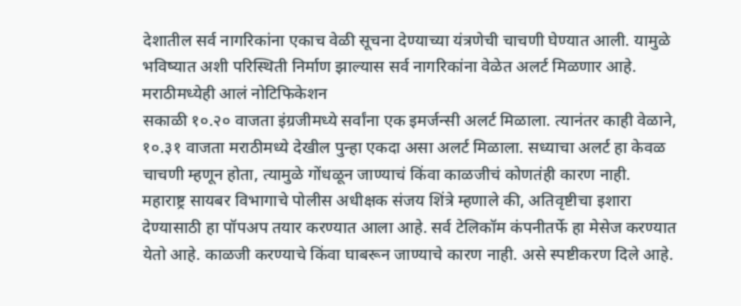देशातील सर्व नागरिकांना एकाच वेळी सूचना देण्याच्या यंत्रणेची चाचणी घेण्यात आली. यामुळे भविष्यात अशी परिस्थिती निर्माण झाल्यास सर्व नागरिकांना वेळेत अलर्ट मिळणार आहे.
मराठीमध्येही आलं नोटिफिकेशन
सकाळी १०.२० वाजता इंग्रजीमध्ये सर्वांना एक इमर्जन्सी अलर्ट मिळाला. त्यानंतर काही वेळाने, १०.३१ वाजता मराठीमध्ये देखील पुन्हा एकदा असा अलर्ट मिळाला. सध्याचा अलर्ट हा केवळ चाचणी म्हणून होता, त्यामुळे गोंधळून जाण्याचं किंवा काळजीचं कोणतंही कारण नाही.
महाराष्ट्र सायबर विभागाचे पोलीस अधीक्षक संजय शिंत्रे म्हणाले की, अतिवृष्टीचा इशारा देण्यासाठी हा पॉपअप तयार करण्यात आला आहे. सर्व टेलिकॉम कंपनीतर्फे हा मेसेज करण्यात येतो आहे. काळजी करण्याचे किंवा घाबरून जाण्याचे कारण नाही. असे स्पष्टीकरण दिले आहे.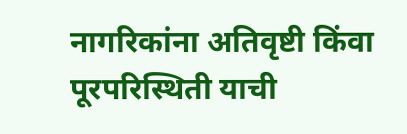नागरिकांना अतिवृष्टी किंवा पूरपरिस्थिती याची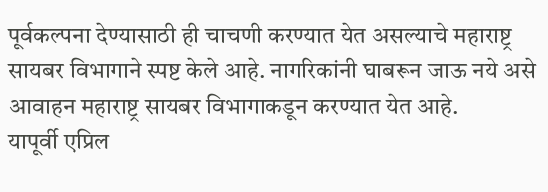पूर्वकल्पना देण्यासाठी ही चाचणी करण्यात येत असल्याचे महाराष्ट्र सायबर विभागाने स्पष्ट केले आहे. नागरिकांनी घाबरून जाऊ नये असे आवाहन महाराष्ट्र सायबर विभागाकडून करण्यात येत आहे.
यापूर्वी एप्रिल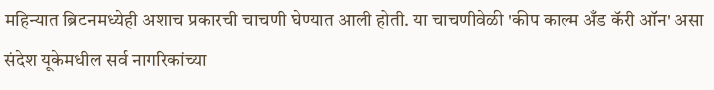महिन्यात ब्रिटनमध्येही अशाच प्रकारची चाचणी घेण्यात आली होती. या चाचणीवेळी 'कीप काल्म अँड कॅरी ऑन' असा संदेश यूकेमधील सर्व नागरिकांच्या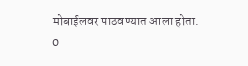मोबाईलवर पाठवण्यात आला होता.
0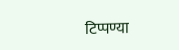टिप्पण्या